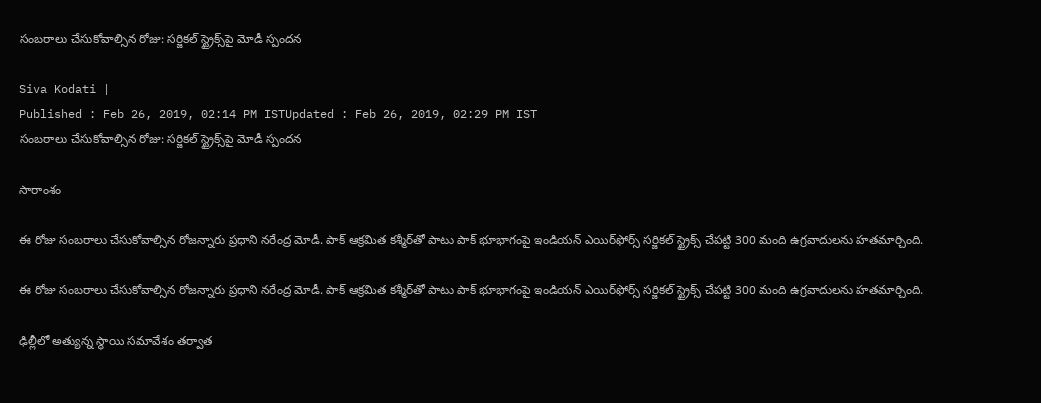సంబరాలు చేసుకోవాల్సిన రోజు: సర్జికల్ స్ట్రైక్స్‌పై మోడీ స్పందన

Siva Kodati |
Published : Feb 26, 2019, 02:14 PM ISTUpdated : Feb 26, 2019, 02:29 PM IST
సంబరాలు చేసుకోవాల్సిన రోజు: సర్జికల్ స్ట్రైక్స్‌పై మోడీ స్పందన

సారాంశం

ఈ రోజు సంబరాలు చేసుకోవాల్సిన రోజన్నారు ప్రధాని నరేంద్ర మోడీ. పాక్ ఆక్రమిత కశ్మీర్‌తో పాటు పాక్ భూభాగంపై ఇండియన్ ఎయిర్‌ఫోర్స్ సర్జికల్ స్ట్రైక్స్‌ చేపట్టి 300 మంది ఉగ్రవాదులను హతమార్చింది.

ఈ రోజు సంబరాలు చేసుకోవాల్సిన రోజన్నారు ప్రధాని నరేంద్ర మోడీ. పాక్ ఆక్రమిత కశ్మీర్‌తో పాటు పాక్ భూభాగంపై ఇండియన్ ఎయిర్‌ఫోర్స్ సర్జికల్ స్ట్రైక్స్‌ చేపట్టి 300 మంది ఉగ్రవాదులను హతమార్చింది.

ఢిల్లీలో అత్యున్న స్థాయి సమావేశం తర్వాత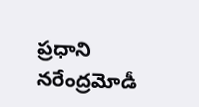ప్రధాని నరేంద్రమోడీ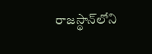రాజస్థాన్‌లోని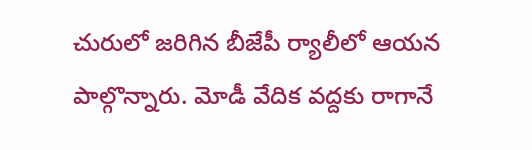చురులో జరిగిన బీజేపీ ర్యాలీలో ఆయన పాల్గొన్నారు. మోడీ వేదిక వద్దకు రాగానే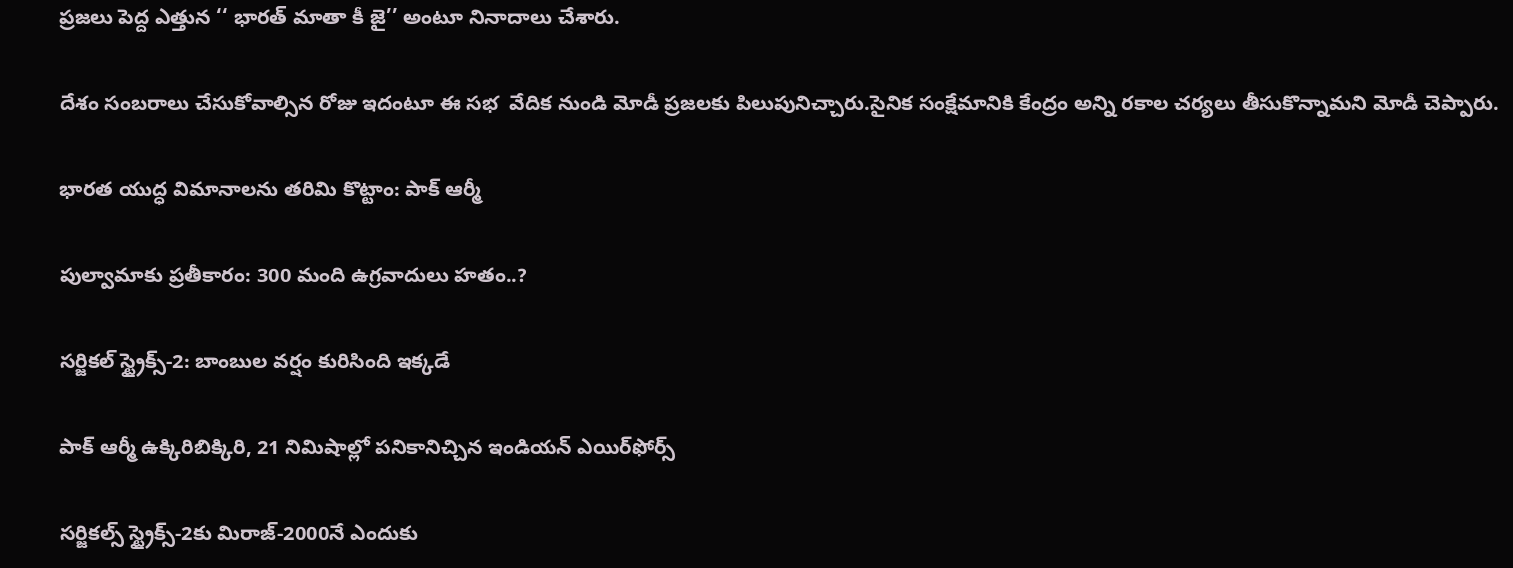ప్రజలు పెద్ద ఎత్తున ‘‘ భారత్‌ మాతా కీ జై’’ అంటూ నినాదాలు చేశారు.

దేశం సంబరాలు చేసుకోవాల్సిన రోజు ఇదంటూ ఈ సభ  వేదిక నుండి మోడీ ప్రజలకు పిలుపునిచ్చారు.సైనిక సంక్షేమానికి కేంద్రం అన్ని రకాల చర్యలు తీసుకొన్నామని మోడీ చెప్పారు.

భారత యుద్ధ విమానాలను తరిమి కొట్టాం: పాక్ ఆర్మీ

పుల్వామాకు ప్రతీకారం: 300 మంది ఉగ్రవాదులు హతం..?

సర్జికల్ స్ట్రైక్స్-2: బాంబుల వర్షం కురిసింది ఇక్కడే

పాక్ ఆర్మీ ఉక్కిరిబిక్కిరి, 21 నిమిషాల్లో పనికానిచ్చిన ఇండియన్ ఎయిర్‌ఫోర్స్

సర్జికల్స్ స్ట్రైక్స్‌-2కు మిరాజ్‌-2000నే ఎందుకు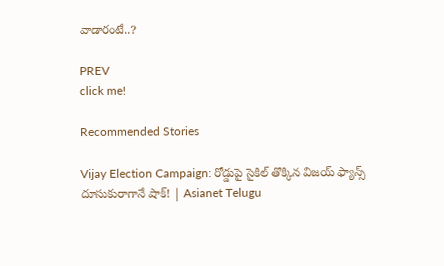వాడారంటే..?

PREV
click me!

Recommended Stories

Vijay Election Campaign: రోడ్డుపై సైకిల్ తొక్కిన విజయ్ ఫ్యాన్స్ దూసుకురాగానే షాక్! | Asianet Telugu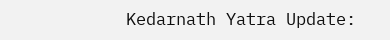Kedarnath Yatra Update: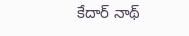కేదార్ నాథ్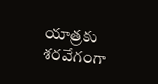యాత్రకు శరవేగంగా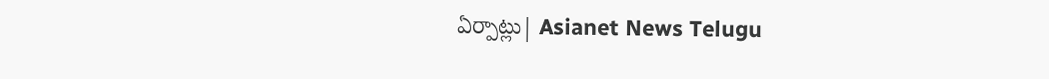ఏర్పాట్లు| Asianet News Telugu